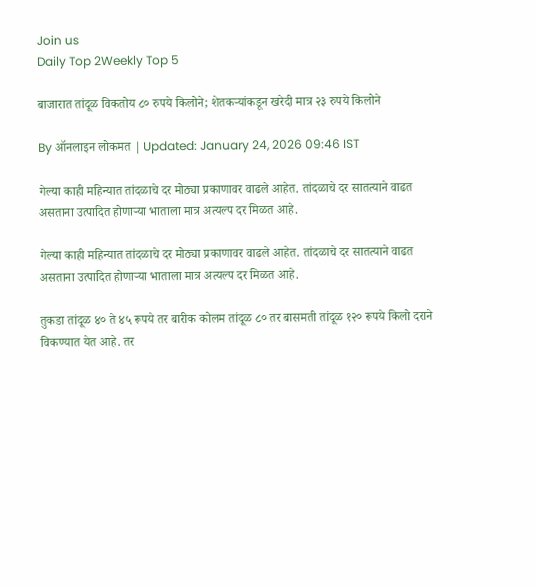Join us
Daily Top 2Weekly Top 5

बाजारात तांदूळ विकतोय ८० रुपये किलोने; शेतकऱ्यांकडून खरेदी मात्र २३ रुपये किलोने

By ऑनलाइन लोकमत | Updated: January 24, 2026 09:46 IST

गेल्या काही महिन्यात तांदळाचे दर मोठ्या प्रकाणावर वाढले आहेत. तांदळाचे दर सातत्याने वाढत असताना उत्पादित होणाऱ्या भाताला मात्र अत्यल्प दर मिळत आहे.

गेल्या काही महिन्यात तांदळाचे दर मोठ्या प्रकाणावर वाढले आहेत. तांदळाचे दर सातत्याने वाढत असताना उत्पादित होणाऱ्या भाताला मात्र अत्यल्प दर मिळत आहे.

तुकडा तांदूळ ४० ते ४५ रूपये तर बारीक कोलम तांदूळ ८० तर बासमती तांदूळ १२० रूपये किलो दराने विकण्यात येत आहे. तर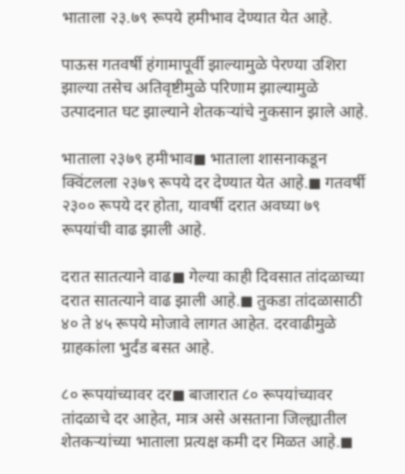भाताला २३.७९ रूपये हमीभाव देण्यात येत आहे.

पाऊस गतवर्षी हंगामापूर्वी झाल्यामुळे पेरण्या उशिरा झाल्या तसेच अतिवृष्टीमुळे परिणाम झाल्यामुळे उत्पादनात घट झाल्याने शेतकऱ्यांचे नुकसान झाले आहे.

भाताला २३७९ हमीभाव◼ भाताला शासनाकडून क्विंटलला २३७९ रूपये दर देण्यात येत आहे.◼ गतवर्षी २३०० रूपये दर होता, यावर्षी दरात अवघ्या ७९ रूपयांची वाढ झाली आहे.

दरात सातत्याने वाढ◼ गेल्या काही दिवसात तांदळाच्या दरात सातत्याने वाढ झाली आहे.◼ तुकडा तांदळासाठी ४० ते ४५ रूपये मोजावे लागत आहेत. दरवाढीमुळे ग्राहकांला भुर्दंड बसत आहे.

८० रूपयांच्यावर दर◼ बाजारात ८० रूपयांच्यावर तांदळाचे दर आहेत, मात्र असे असताना जिल्ह्यातील शेतकऱ्यांच्या भाताला प्रत्यक्ष कमी दर मिळत आहे.◼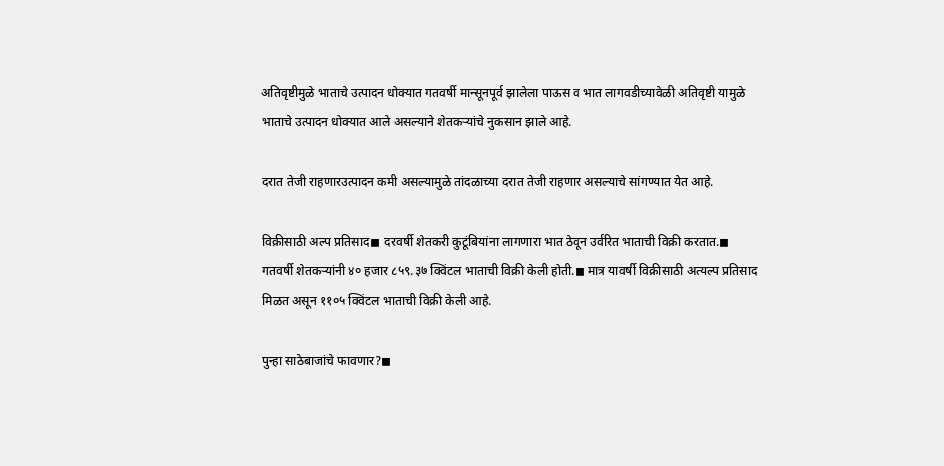अतिवृष्टीमुळे भाताचे उत्पादन धोक्यात गतवर्षी मान्सूनपूर्व झालेला पाऊस व भात लागवडीच्यावेळी अतिवृष्टी यामुळे भाताचे उत्पादन धोक्यात आले असल्याने शेतकऱ्यांचे नुकसान झाले आहे.

दरात तेजी राहणारउत्पादन कमी असल्यामुळे तांदळाच्या दरात तेजी राहणार असल्याचे सांगण्यात येत आहे.

विक्रीसाठी अल्प प्रतिसाद◼ दरवर्षी शेतकरी कुटूंबियांना लागणारा भात ठेवून उर्वरित भाताची विक्री करतात.◼ गतवर्षी शेतकऱ्यांनी ४० हजार ८५९.३७ क्विंटल भाताची विक्री केली होती.◼ मात्र यावर्षी विक्रीसाठी अत्यल्प प्रतिसाद मिळत असून ११०५ क्विंटल भाताची विक्री केली आहे.

पुन्हा साठेबाजांचे फावणार?◼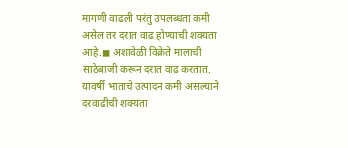मागणी वाढली परंतु उपलब्धता कमी असेल तर दरात वाढ होण्याची शक्यता आहे.◼ अशावेळी विक्रेते मालाची साठेबाजी करून दरात वाढ करतात. यावर्षी भाताचे उत्पादन कमी असल्याने दरवाढीची शक्यता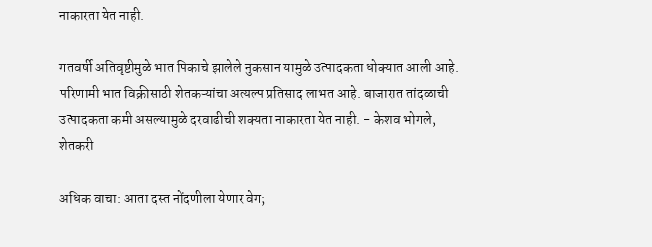नाकारता येत नाही.

गतवर्षी अतिवृष्टीमुळे भात पिकाचे झालेले नुकसान यामुळे उत्पादकता धोक्यात आली आहे. परिणामी भात विक्रीसाठी शेतकऱ्यांचा अत्यल्प प्रतिसाद लाभत आहे. बाजारात तांदळाची उत्पादकता कमी असल्यामुळे दरवाढीची शक्यता नाकारता येत नाही. - केशव भोगले, शेतकरी

अधिक वाचा: आता दस्त नोंदणीला येणार वेग;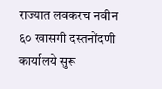राज्यात लवकरच नवीन ६० खासगी दस्तनोंदणी कार्यालये सुरू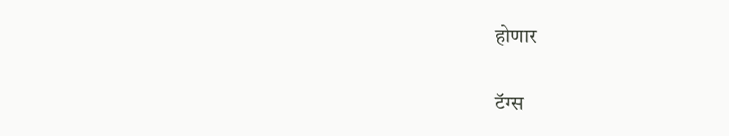होणार

टॅग्स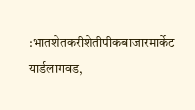:भातशेतकरीशेतीपीकबाजारमार्केट यार्डलागवड,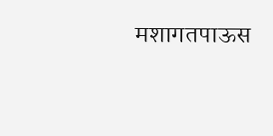मशागतपाऊस